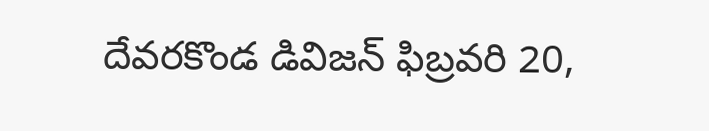దేవరకొండ డివిజన్ ఫిబ్రవరి 20,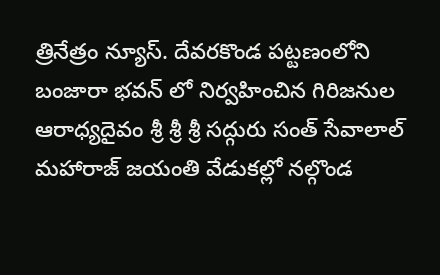త్రినేత్రం న్యూస్. దేవరకొండ పట్టణంలోని బంజారా భవన్ లో నిర్వహించిన గిరిజనుల ఆరాధ్యదైవం శ్రీ శ్రీ శ్రీ సద్గురు సంత్ సేవాలాల్ మహారాజ్ జయంతి వేడుకల్లో నల్గొండ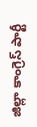జిల్లా కాంగ్రెస్ పార్టీ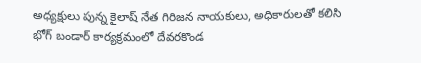అధ్యక్షులు పున్న కైలాష్ నేత గిరిజన నాయకులు, అధికారులతో కలిసి భోగ్ బండార్ కార్యక్రమంలో దేవరకొండ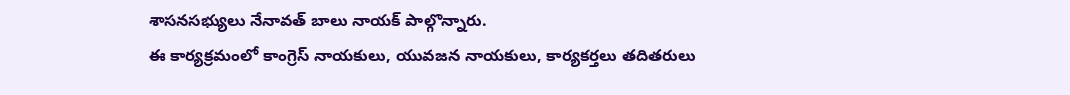శాసనసభ్యులు నేనావత్ బాలు నాయక్ పాల్గొన్నారు.
ఈ కార్యక్రమంలో కాంగ్రెస్ నాయకులు, యువజన నాయకులు, కార్యకర్తలు తదితరులు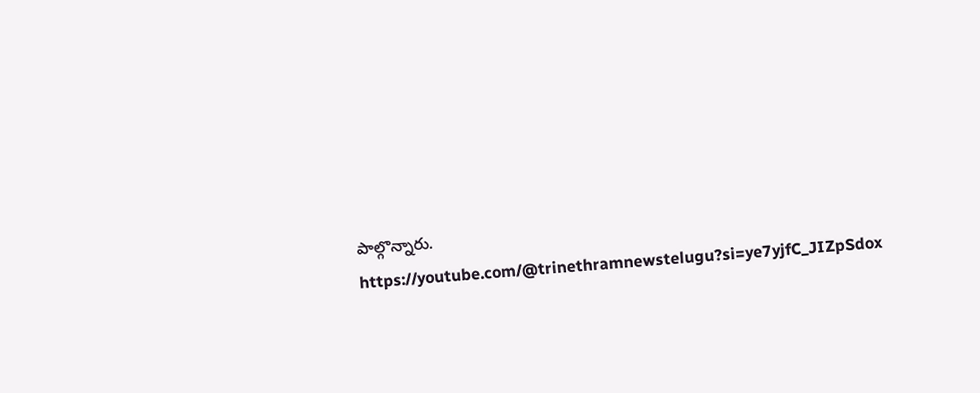పాల్గొన్నారు.
https://youtube.com/@trinethramnewstelugu?si=ye7yjfC_JIZpSdox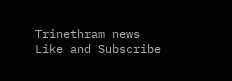Trinethram news
Like and Subscribe